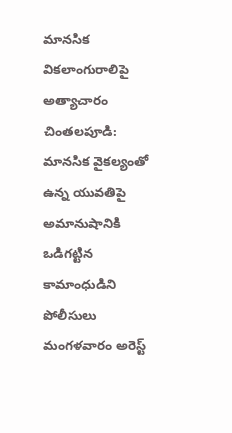మానసిక వికలాంగురాలిపై అత్యాచారం
చింతలపూడి: మానసిక వైకల్యంతో ఉన్న యువతిపై అమానుషానికి ఒడిగట్టిన కామాంధుడిని పోలీసులు మంగళవారం అరెస్ట్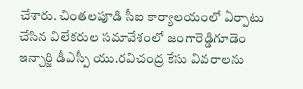చేశారు. చింతలపూడి సీఐ కార్యాలయంలో ఏర్పాటు చేసిన విలేకరుల సమావేశంలో జంగారెడ్డిగూడెం ఇన్చార్జి డీఎస్పీ యు.రవిచంద్ర కేసు వివరాలను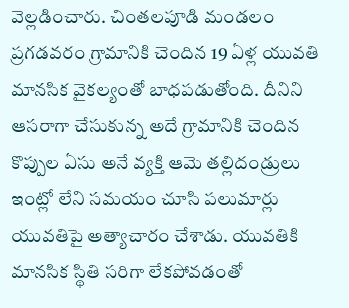వెల్లడించారు. చింతలపూడి మండలం ప్రగడవరం గ్రామానికి చెందిన 19 ఏళ్ల యువతి మానసిక వైకల్యంతో బాధపడుతోంది. దీనిని ఆసరాగా చేసుకున్న అదే గ్రామానికి చెందిన కొప్పుల ఏసు అనే వ్యక్తి ఆమె తల్లిదండ్రులు ఇంట్లో లేని సమయం చూసి పలుమార్లు యువతిపై అత్యాచారం చేశాడు. యువతికి మానసిక స్థితి సరిగా లేకపోవడంతో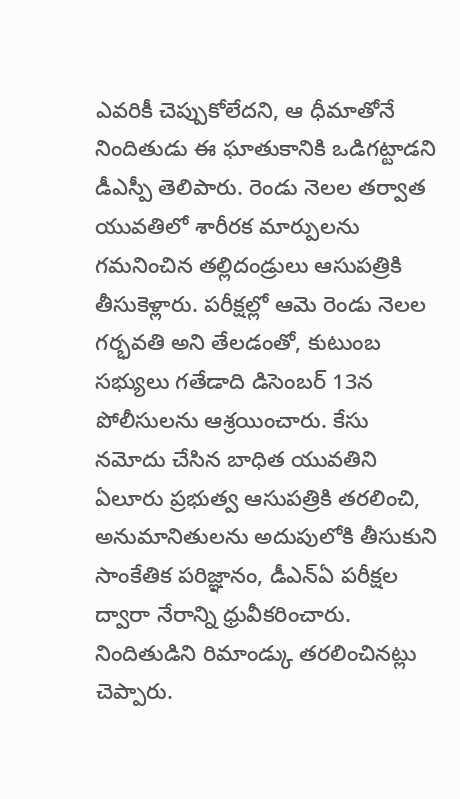ఎవరికీ చెప్పుకోలేదని, ఆ ధీమాతోనే నిందితుడు ఈ ఘాతుకానికి ఒడిగట్టాడని డీఎస్పీ తెలిపారు. రెండు నెలల తర్వాత యువతిలో శారీరక మార్పులను గమనించిన తల్లిదండ్రులు ఆసుపత్రికి తీసుకెళ్లారు. పరీక్షల్లో ఆమె రెండు నెలల గర్భవతి అని తేలడంతో, కుటుంబ సభ్యులు గతేడాది డిసెంబర్ 13న పోలీసులను ఆశ్రయించారు. కేసు నమోదు చేసిన బాధిత యువతిని ఏలూరు ప్రభుత్వ ఆసుపత్రికి తరలించి, అనుమానితులను అదుపులోకి తీసుకుని సాంకేతిక పరిజ్ఞానం, డీఎన్ఏ పరీక్షల ద్వారా నేరాన్ని ధ్రువీకరించారు. నిందితుడిని రిమాండ్కు తరలించినట్లు చెప్పారు.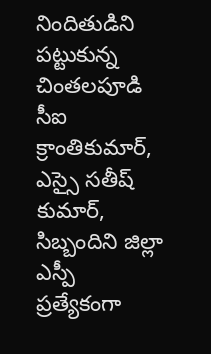నిందితుడిని పట్టుకున్న చింతలపూడి సీఐ క్రాంతికుమార్, ఎస్సై సతీష్ కుమార్, సిబ్బందిని జిల్లా ఎస్పీ ప్రత్యేకంగా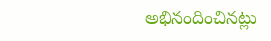అభినందించినట్లు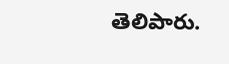తెలిపారు.